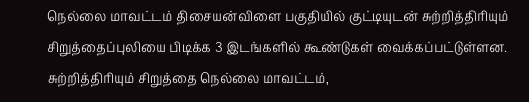நெல்லை மாவட்டம் திசையன்விளை பகுதியில் குட்டியுடன் சுற்றித்திரியும் சிறுத்தைப்புலியை பிடிக்க 3 இடங்களில் கூண்டுகள் வைக்கப்பட்டுள்ளன. சுற்றித்திரியும் சிறுத்தை நெல்லை மாவட்டம்,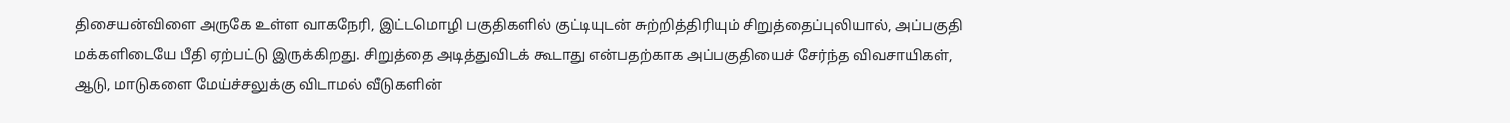திசையன்விளை அருகே உள்ள வாகநேரி, இட்டமொழி பகுதிகளில் குட்டியுடன் சுற்றித்திரியும் சிறுத்தைப்புலியால், அப்பகுதி மக்களிடையே பீதி ஏற்பட்டு இருக்கிறது. சிறுத்தை அடித்துவிடக் கூடாது என்பதற்காக அப்பகுதியைச் சேர்ந்த விவசாயிகள், ஆடு, மாடுகளை மேய்ச்சலுக்கு விடாமல் வீடுகளின்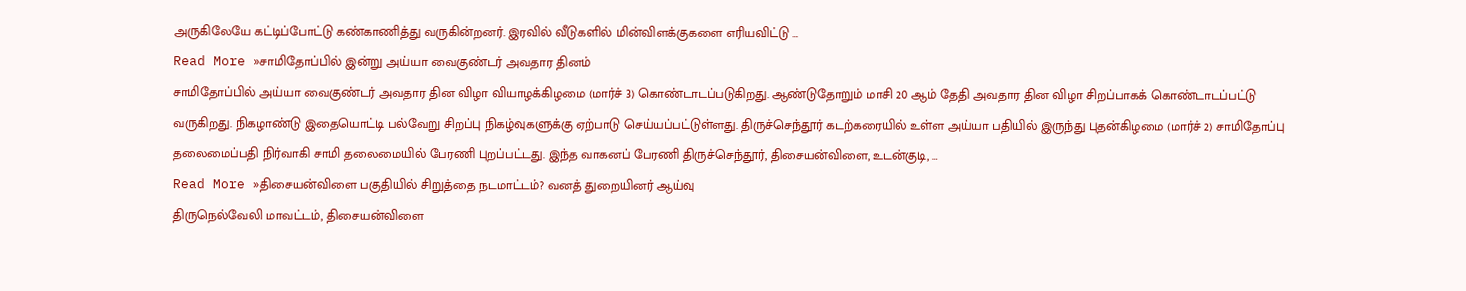அருகிலேயே கட்டிப்போட்டு கண்காணித்து வருகின்றனர். இரவில் வீடுகளில் மின்விளக்குகளை எரியவிட்டு …
Read More »சாமிதோப்பில் இன்று அய்யா வைகுண்டர் அவதார தினம்
சாமிதோப்பில் அய்யா வைகுண்டர் அவதார தின விழா வியாழக்கிழமை (மார்ச் 3) கொண்டாடப்படுகிறது. ஆண்டுதோறும் மாசி 20 ஆம் தேதி அவதார தின விழா சிறப்பாகக் கொண்டாடப்பட்டு வருகிறது. நிகழாண்டு இதையொட்டி பல்வேறு சிறப்பு நிகழ்வுகளுக்கு ஏற்பாடு செய்யப்பட்டுள்ளது. திருச்செந்தூர் கடற்கரையில் உள்ள அய்யா பதியில் இருந்து புதன்கிழமை (மார்ச் 2) சாமிதோப்பு தலைமைப்பதி நிர்வாகி சாமி தலைமையில் பேரணி புறப்பட்டது. இந்த வாகனப் பேரணி திருச்செந்தூர், திசையன்விளை, உடன்குடி, …
Read More »திசையன்விளை பகுதியில் சிறுத்தை நடமாட்டம்? வனத் துறையினர் ஆய்வு
திருநெல்வேலி மாவட்டம், திசையன்விளை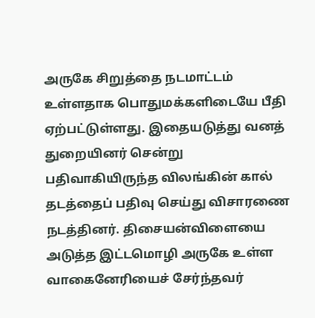அருகே சிறுத்தை நடமாட்டம் உள்ளதாக பொதுமக்களிடையே பீதி ஏற்பட்டுள்ளது. இதையடுத்து வனத் துறையினர் சென்று பதிவாகியிருந்த விலங்கின் கால் தடத்தைப் பதிவு செய்து விசாரணை நடத்தினர். திசையன்விளையை அடுத்த இட்டமொழி அருகே உள்ள வாகைனேரியைச் சேர்ந்தவர்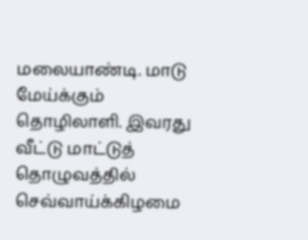மலையாண்டி. மாடு மேய்க்கும் தொழிலாளி. இவரது வீட்டு மாட்டுத் தொழுவத்தில் செவ்வாய்க்கிழமை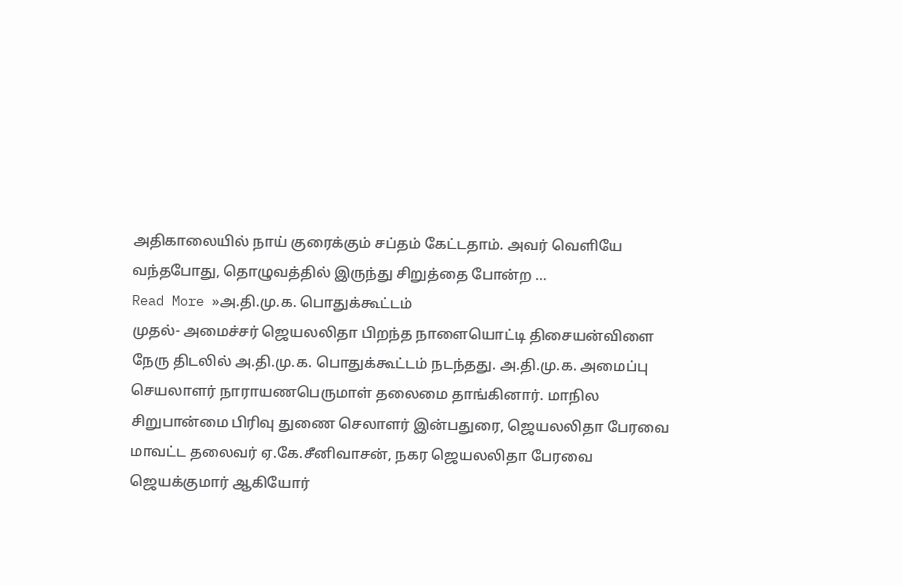அதிகாலையில் நாய் குரைக்கும் சப்தம் கேட்டதாம். அவர் வெளியே வந்தபோது, தொழுவத்தில் இருந்து சிறுத்தை போன்ற …
Read More »அ.தி.மு.க. பொதுக்கூட்டம்
முதல்- அமைச்சர் ஜெயலலிதா பிறந்த நாளையொட்டி திசையன்விளை நேரு திடலில் அ.தி.மு.க. பொதுக்கூட்டம் நடந்தது. அ.தி.மு.க. அமைப்பு செயலாளர் நாராயணபெருமாள் தலைமை தாங்கினார். மாநில சிறுபான்மை பிரிவு துணை செலாளர் இன்பதுரை, ஜெயலலிதா பேரவை மாவட்ட தலைவர் ஏ.கே.சீனிவாசன், நகர ஜெயலலிதா பேரவை ஜெயக்குமார் ஆகியோர்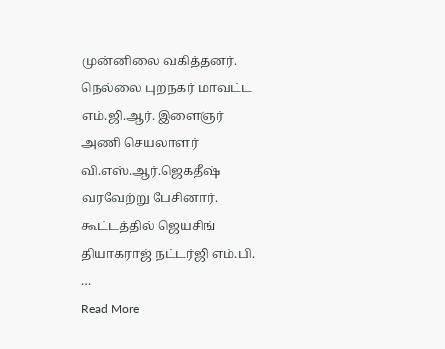முன்னிலை வகித்தனர். நெல்லை புறநகர் மாவட்ட எம்.ஜி.ஆர். இளைஞர் அணி செயலாளர் வி.எஸ்.ஆர்.ஜெகதீஷ் வரவேற்று பேசினார். கூட்டத்தில் ஜெயசிங் தியாகராஜ் நட்டர்ஜி எம்.பி. …
Read More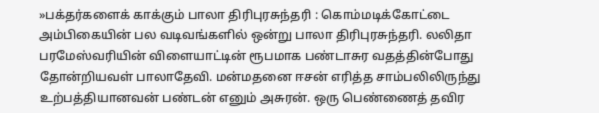»பக்தர்களைக் காக்கும் பாலா திரிபுரசுந்தரி : கொம்மடிக்கோட்டை
அம்பிகையின் பல வடிவங்களில் ஒன்று பாலா திரிபுரசுந்தரி. லலிதா பரமேஸ்வரியின் விளையாட்டின் ரூபமாக பண்டாசுர வதத்தின்போது தோன்றியவள் பாலாதேவி. மன்மதனை ஈசன் எரித்த சாம்பலிலிருந்து உற்பத்தியானவன் பண்டன் எனும் அசுரன். ஒரு பெண்ணைத் தவிர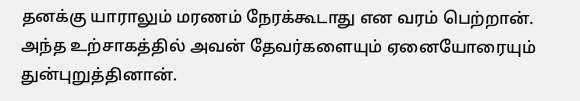தனக்கு யாராலும் மரணம் நேரக்கூடாது என வரம் பெற்றான். அந்த உற்சாகத்தில் அவன் தேவர்களையும் ஏனையோரையும் துன்புறுத்தினான்.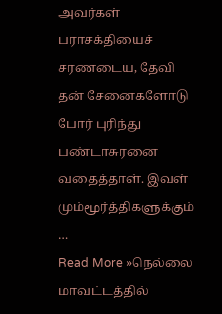அவர்கள் பராசக்தியைச் சரணடைய, தேவி தன் சேனைகளோடு போர் புரிந்து பண்டாசுரனை வதைத்தாள். இவள் மும்மூர்த்திகளுக்கும் …
Read More »நெல்லை மாவட்டத்தில்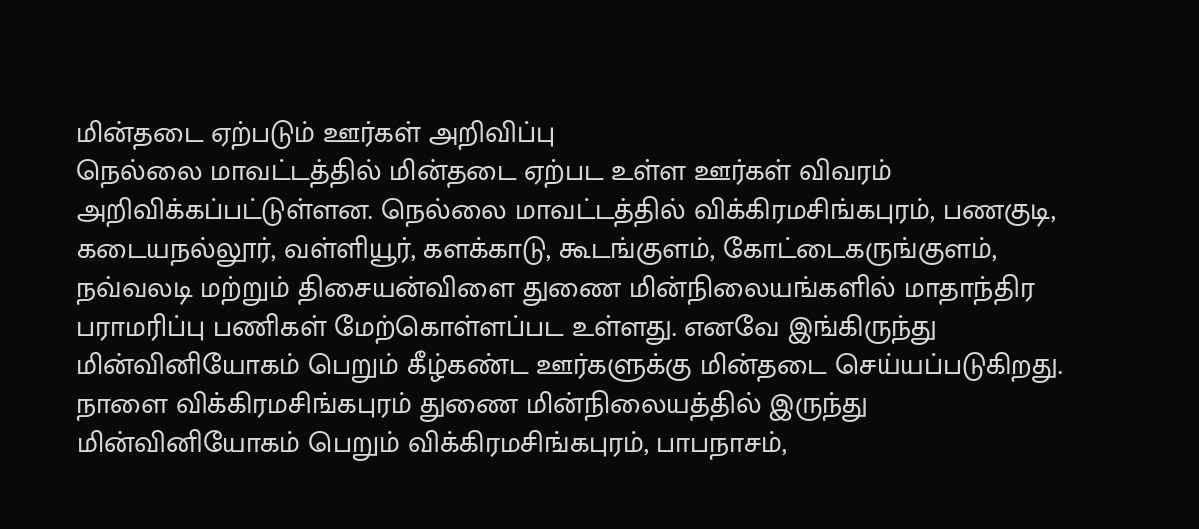மின்தடை ஏற்படும் ஊர்கள் அறிவிப்பு
நெல்லை மாவட்டத்தில் மின்தடை ஏற்பட உள்ள ஊர்கள் விவரம் அறிவிக்கப்பட்டுள்ளன. நெல்லை மாவட்டத்தில் விக்கிரமசிங்கபுரம், பணகுடி, கடையநல்லூர், வள்ளியூர், களக்காடு, கூடங்குளம், கோட்டைகருங்குளம், நவ்வலடி மற்றும் திசையன்விளை துணை மின்நிலையங்களில் மாதாந்திர பராமரிப்பு பணிகள் மேற்கொள்ளப்பட உள்ளது. எனவே இங்கிருந்து மின்வினியோகம் பெறும் கீழ்கண்ட ஊர்களுக்கு மின்தடை செய்யப்படுகிறது. நாளை விக்கிரமசிங்கபுரம் துணை மின்நிலையத்தில் இருந்து மின்வினியோகம் பெறும் விக்கிரமசிங்கபுரம், பாபநாசம்,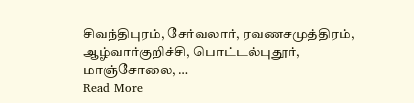சிவந்திபுரம், சேர்வலார், ரவணசமுத்திரம், ஆழ்வார்குறிச்சி, பொட்டல்புதூர், மாஞ்சோலை, …
Read More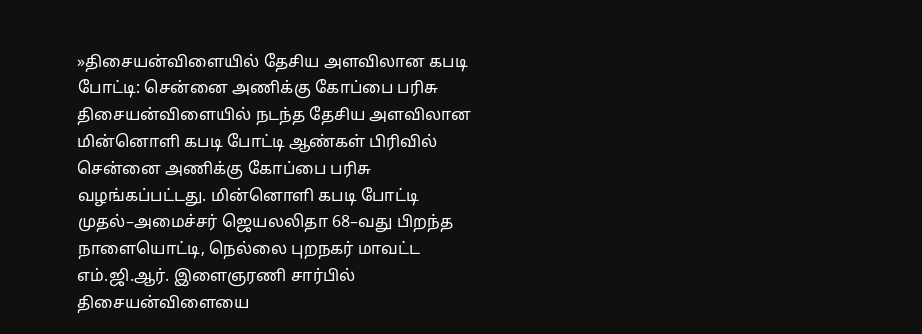»திசையன்விளையில் தேசிய அளவிலான கபடி போட்டி: சென்னை அணிக்கு கோப்பை பரிசு
திசையன்விளையில் நடந்த தேசிய அளவிலான மின்னொளி கபடி போட்டி ஆண்கள் பிரிவில் சென்னை அணிக்கு கோப்பை பரிசு வழங்கப்பட்டது. மின்னொளி கபடி போட்டி முதல்–அமைச்சர் ஜெயலலிதா 68–வது பிறந்த நாளையொட்டி, நெல்லை புறநகர் மாவட்ட எம்.ஜி.ஆர். இளைஞரணி சார்பில் திசையன்விளையை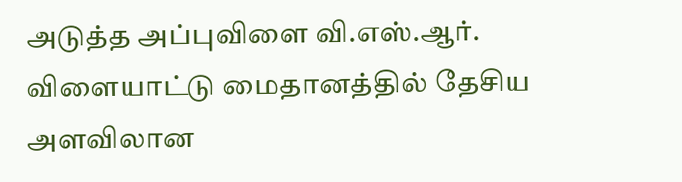அடுத்த அப்புவிளை வி.எஸ்.ஆர். விளையாட்டு மைதானத்தில் தேசிய அளவிலான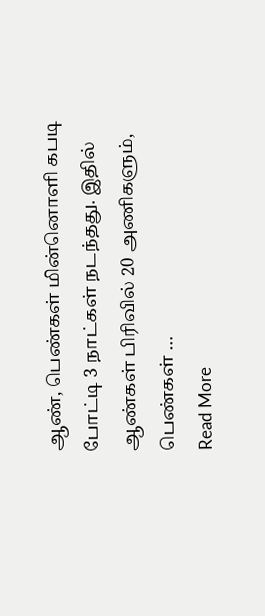ஆண், பெண்கள் மின்னொளி கபடி போட்டி 3 நாட்கள் நடந்தது. இதில் ஆண்கள் பிரிவில் 20 அணிகளும், பெண்கள் …
Read More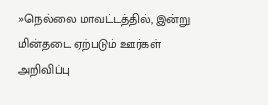»நெல்லை மாவட்டத்தில், இன்று மின்தடை ஏற்படும் ஊர்கள் அறிவிப்பு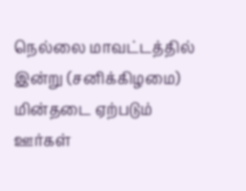நெல்லை மாவட்டத்தில் இன்று (சனிக்கிழமை) மின்தடை ஏற்படும் ஊர்கள்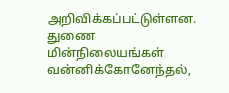அறிவிக்கப்பட்டுள்ளன. துணை மின்நிலையங்கள் வன்னிக்கோனேந்தல்,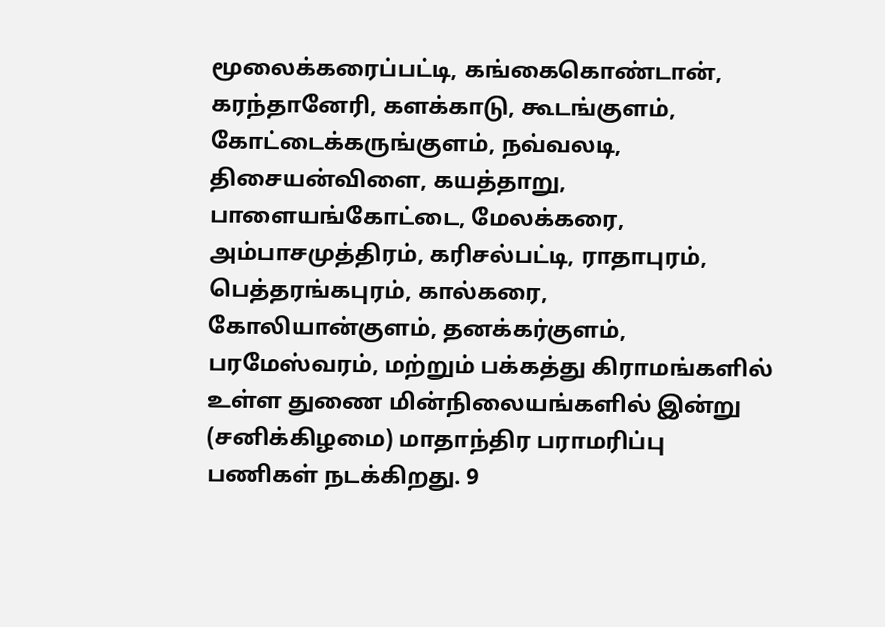மூலைக்கரைப்பட்டி, கங்கைகொண்டான், கரந்தானேரி, களக்காடு, கூடங்குளம், கோட்டைக்கருங்குளம், நவ்வலடி, திசையன்விளை, கயத்தாறு, பாளையங்கோட்டை, மேலக்கரை, அம்பாசமுத்திரம், கரிசல்பட்டி, ராதாபுரம், பெத்தரங்கபுரம், கால்கரை, கோலியான்குளம், தனக்கர்குளம், பரமேஸ்வரம், மற்றும் பக்கத்து கிராமங்களில் உள்ள துணை மின்நிலையங்களில் இன்று (சனிக்கிழமை) மாதாந்திர பராமரிப்பு பணிகள் நடக்கிறது. 9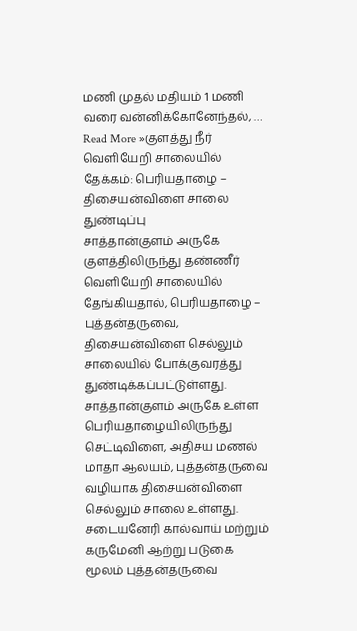மணி முதல் மதியம் 1 மணி வரை வன்னிக்கோனேந்தல், …
Read More »குளத்து நீர் வெளியேறி சாலையில் தேக்கம்: பெரியதாழை – திசையன்விளை சாலை துண்டிப்பு
சாத்தான்குளம் அருகே குளத்திலிருந்து தண்ணீர் வெளியேறி சாலையில் தேங்கியதால், பெரியதாழை – புத்தன்தருவை, திசையன்விளை செல்லும் சாலையில் போக்குவரத்து துண்டிக்கப்பட்டுள்ளது. சாத்தான்குளம் அருகே உள்ள பெரியதாழையிலிருந்து செட்டிவிளை, அதிசய மணல் மாதா ஆலயம், புத்தன்தருவை வழியாக திசையன்விளை செல்லும் சாலை உள்ளது. சடையனேரி கால்வாய் மற்றும் கருமேனி ஆற்று படுகை மூலம் புத்தன்தருவை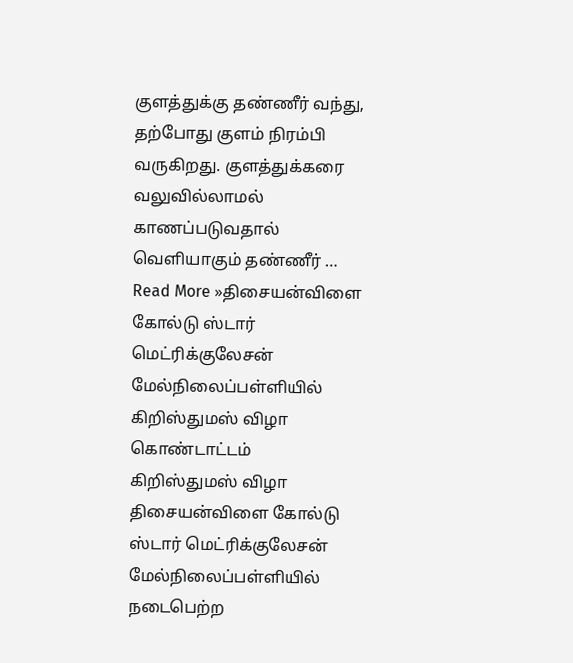குளத்துக்கு தண்ணீர் வந்து, தற்போது குளம் நிரம்பி வருகிறது. குளத்துக்கரை வலுவில்லாமல் காணப்படுவதால் வெளியாகும் தண்ணீர் …
Read More »திசையன்விளை கோல்டு ஸ்டார் மெட்ரிக்குலேசன் மேல்நிலைப்பள்ளியில் கிறிஸ்துமஸ் விழா கொண்டாட்டம்
கிறிஸ்துமஸ் விழா திசையன்விளை கோல்டு ஸ்டார் மெட்ரிக்குலேசன் மேல்நிலைப்பள்ளியில் நடைபெற்ற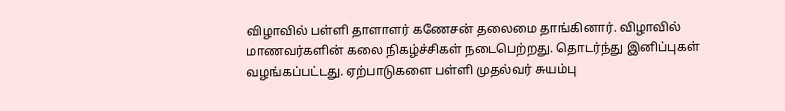விழாவில் பள்ளி தாளாளர் கணேசன் தலைமை தாங்கினார். விழாவில் மாணவர்களின் கலை நிகழ்ச்சிகள் நடைபெற்றது. தொடர்ந்து இனிப்புகள் வழங்கப்பட்டது. ஏற்பாடுகளை பள்ளி முதல்வர் சுயம்பு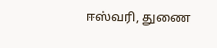ஈஸ்வரி, துணை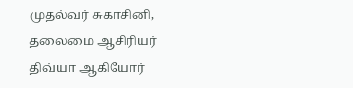முதல்வர் சுகாசினி, தலைமை ஆசிரியர் திவ்யா ஆகியோர்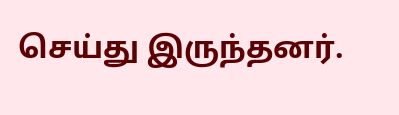செய்து இருந்தனர்.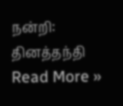நன்றி: தினத்தந்தி
Read More »